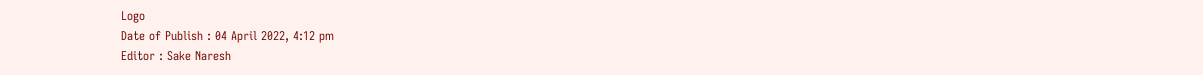Logo
Date of Publish : 04 April 2022, 4:12 pm
Editor : Sake Naresh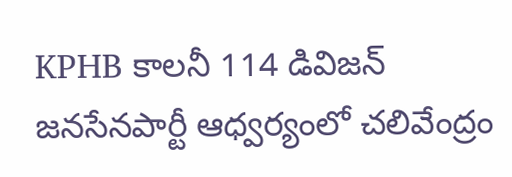KPHB కాలనీ 114 డివిజన్ జనసేనపార్టీ ఆధ్వర్యంలో చలివేంద్రం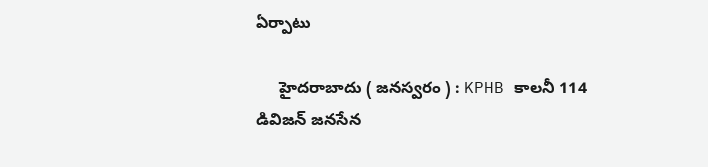ఏర్పాటు

     హైదరాబాదు ( జనస్వరం ) : KPHB కాలనీ 114 డివిజన్ జనసేన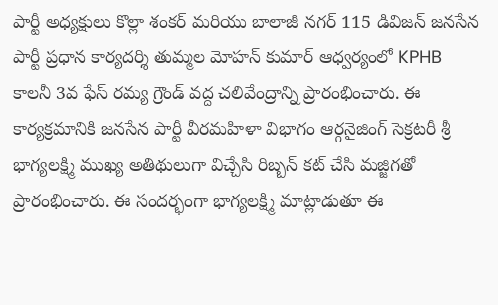పార్టీ అధ్యక్షులు కొల్లా శంకర్ మరియు బాలాజీ నగర్ 115 డివిజన్ జనసేన పార్టీ ప్రధాన కార్యదర్శి తుమ్మల మోహన్ కుమార్ ఆధ్వర్యంలో KPHB కాలనీ 3వ ఫేస్ రమ్య గ్రౌండ్ వద్ద చలివేంద్రాన్ని ప్రారంభించారు. ఈ కార్యక్రమానికి జనసేన పార్టీ వీరమహిళా విభాగం ఆర్గనైజింగ్ సెక్రటరీ శ్రీ భాగ్యలక్ష్మి ముఖ్య అతిథులుగా విచ్చేసి రిబ్బన్ కట్ చేసి మజ్జిగతో ప్రారంభించారు. ఈ సందర్భంగా భాగ్యలక్ష్మి మాట్లాడుతూ ఈ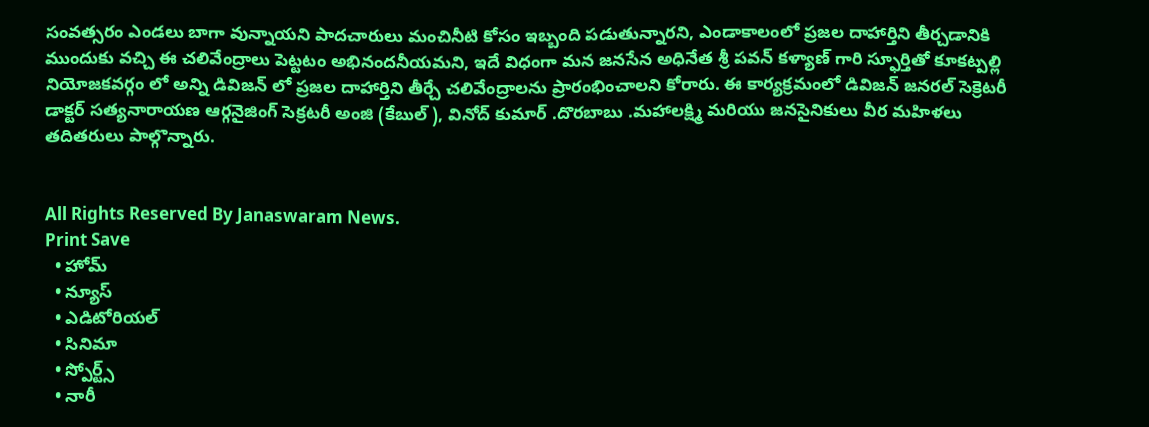సంవత్సరం ఎండలు బాగా వున్నాయని పాదచారులు మంచినీటి కోసం ఇబ్బంది పడుతున్నారని, ఎండాకాలంలో ప్రజల దాహార్తిని తీర్చడానికి ముందుకు వచ్చి ఈ చలివేంద్రాలు పెట్టటం అభినందనీయమని, ఇదే విధంగా మన జనసేన అధినేత శ్రీ పవన్ కళ్యాణ్ గారి స్ఫూర్తితో కూకట్పల్లి నియోజకవర్గం లో అన్ని డివిజన్ లో ప్రజల దాహార్తిని తీర్చే చలివేంద్రాలను ప్రారంభించాలని కోరారు. ఈ కార్యక్రమంలో డివిజన్ జనరల్ సెక్రెటరీ డాక్టర్ సత్యనారాయణ ఆర్గనైజింగ్ సెక్రటరీ అంజి (కేబుల్ ), వినోద్ కుమార్ .దొరబాబు .మహాలక్ష్మి మరియు జనసైనికులు వీర మహిళలు తదితరులు పాల్గొన్నారు.


All Rights Reserved By Janaswaram News.
Print Save
  • హోమ్
  • న్యూస్
  • ఎడిటోరియల్
  • సినిమా
  • స్పోర్ట్స్
  • నారీ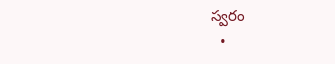స్వరం
  •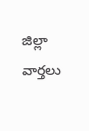జిల్లా వార్తలు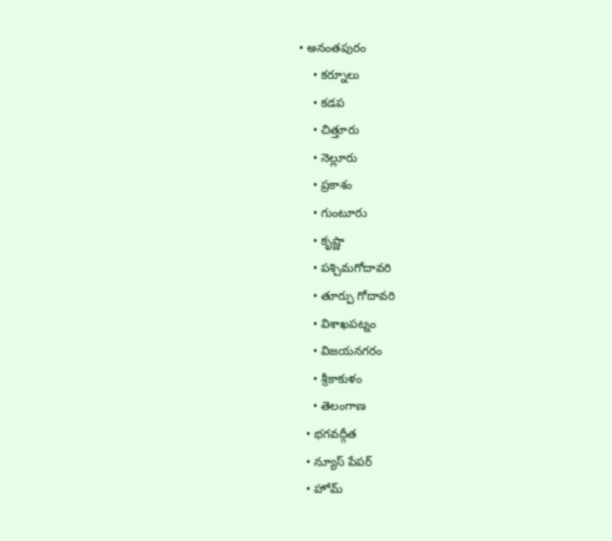• అనంతపురం
    • కర్నూలు
    • కడప
    • చిత్తూరు
    • నెల్లూరు
    • ప్రకాశం
    • గుంటూరు
    • కృష్ణా
    • పశ్చిమగోదావరి
    • తూర్పు గోదావరి
    • విశాఖపట్నం
    • విజయనగరం
    • శ్రీకాకుళం
    • తెలంగాణ
  • భగవద్గీత
  • న్యూస్ పేపర్
  • హోమ్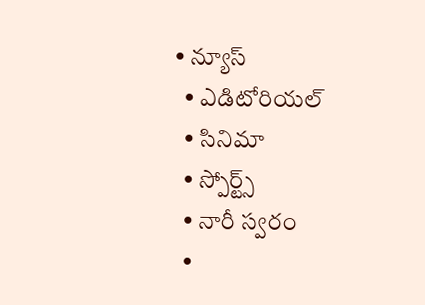• న్యూస్
  • ఎడిటోరియల్
  • సినిమా
  • స్పోర్ట్స్
  • నారీ స్వరం
  •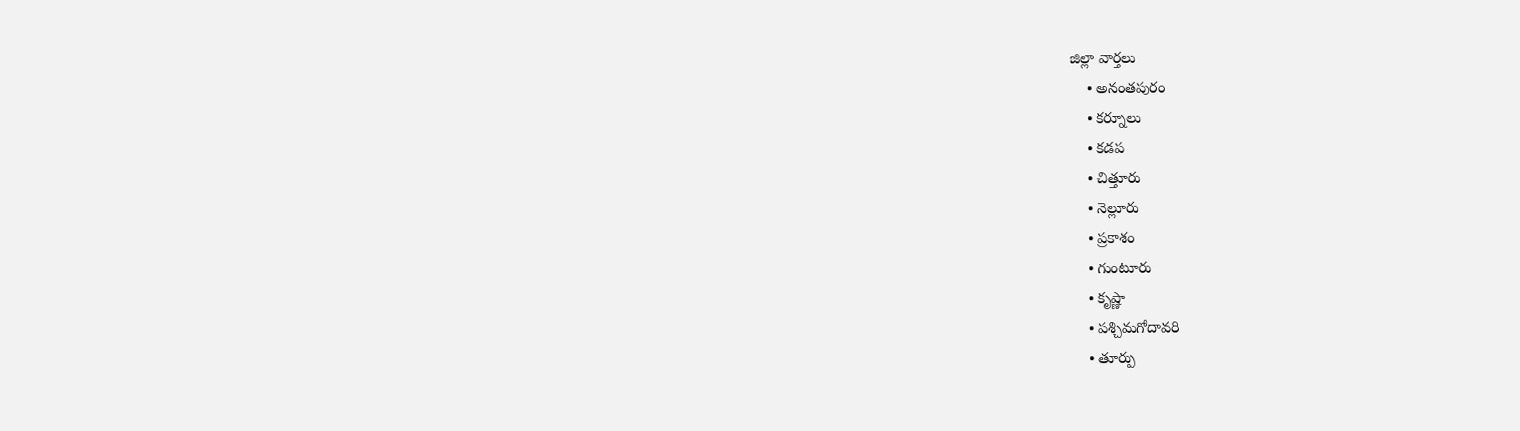జిల్లా వార్తలు
    • అనంతపురం
    • కర్నూలు
    • కడప
    • చిత్తూరు
    • నెల్లూరు
    • ప్రకాశం
    • గుంటూరు
    • కృష్ణా
    • పశ్చిమగోదావరి
    • తూర్పు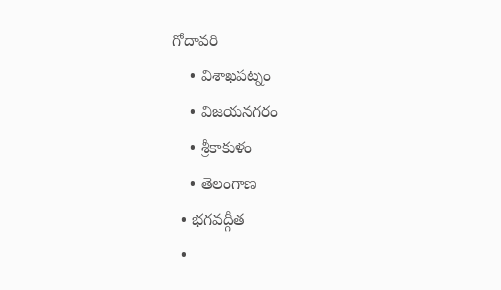గోదావరి
    • విశాఖపట్నం
    • విజయనగరం
    • శ్రీకాకుళం
    • తెలంగాణ
  • భగవద్గీత
  •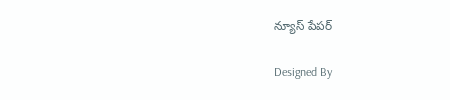న్యూస్ పేపర్

Designed By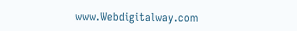www.Webdigitalway.com